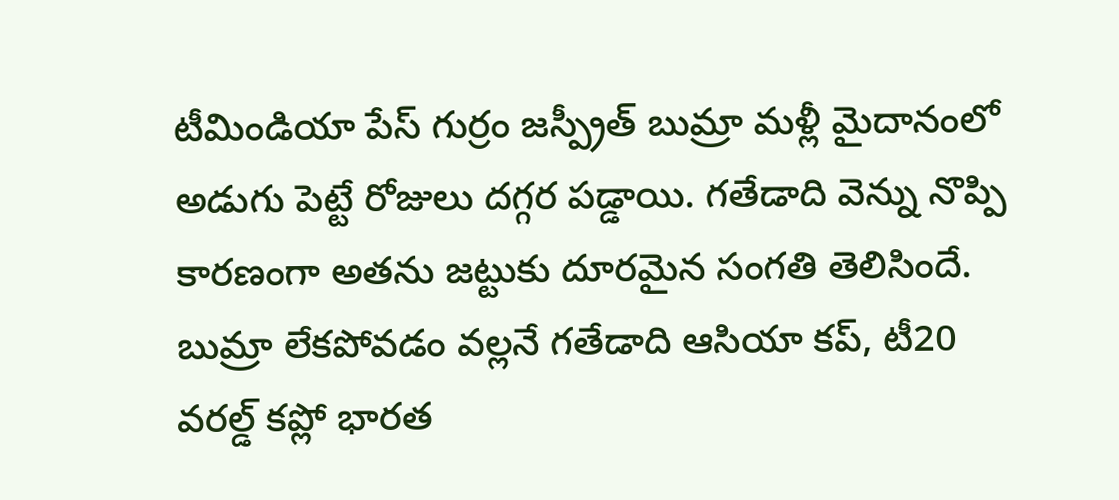టీమిండియా పేస్ గుర్రం జస్ప్రీత్ బుమ్రా మళ్లీ మైదానంలో అడుగు పెట్టే రోజులు దగ్గర పడ్డాయి. గతేడాది వెన్ను నొప్పి కారణంగా అతను జట్టుకు దూరమైన సంగతి తెలిసిందే. బుమ్రా లేకపోవడం వల్లనే గతేడాది ఆసియా కప్, టీ20 వరల్డ్ కప్లో భారత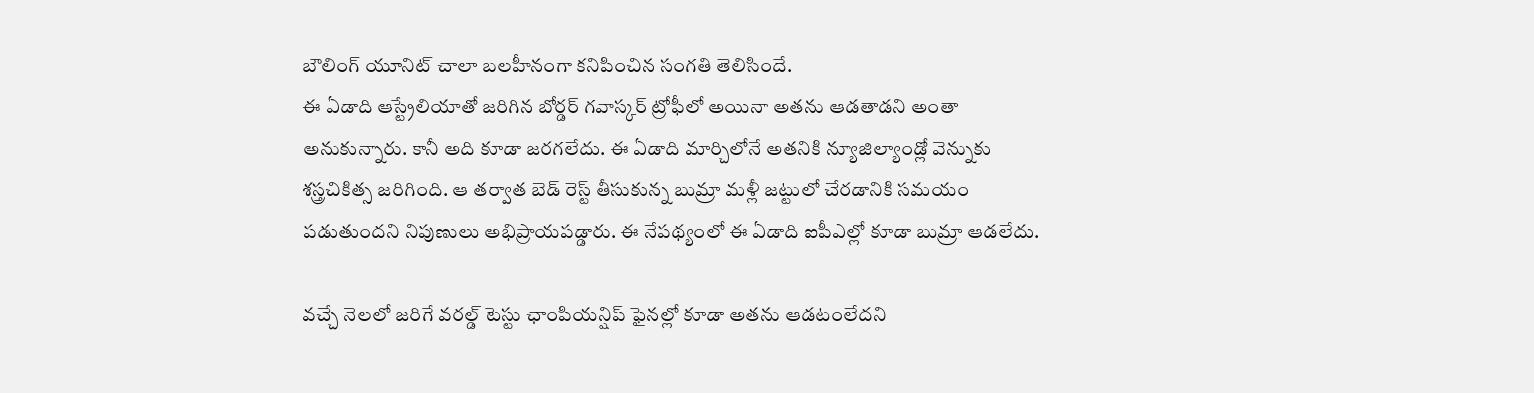బౌలింగ్ యూనిట్ చాలా బలహీనంగా కనిపించిన సంగతి తెలిసిందే.
ఈ ఏడాది ఆస్ట్రేలియాతో జరిగిన బోర్డర్ గవాస్కర్ ట్రోఫీలో అయినా అతను ఆడతాడని అంతా అనుకున్నారు. కానీ అది కూడా జరగలేదు. ఈ ఏడాది మార్చిలోనే అతనికి న్యూజిల్యాండ్లో వెన్నుకు శస్త్రచికిత్స జరిగింది. ఆ తర్వాత బెడ్ రెస్ట్ తీసుకున్న బుమ్రా మళ్లీ జట్టులో చేరడానికి సమయం పడుతుందని నిపుణులు అభిప్రాయపడ్డారు. ఈ నేపథ్యంలో ఈ ఏడాది ఐపీఎల్లో కూడా బుమ్రా ఆడలేదు.

వచ్చే నెలలో జరిగే వరల్డ్ టెస్టు ఛాంపియన్షిప్ ఫైనల్లో కూడా అతను ఆడటంలేదని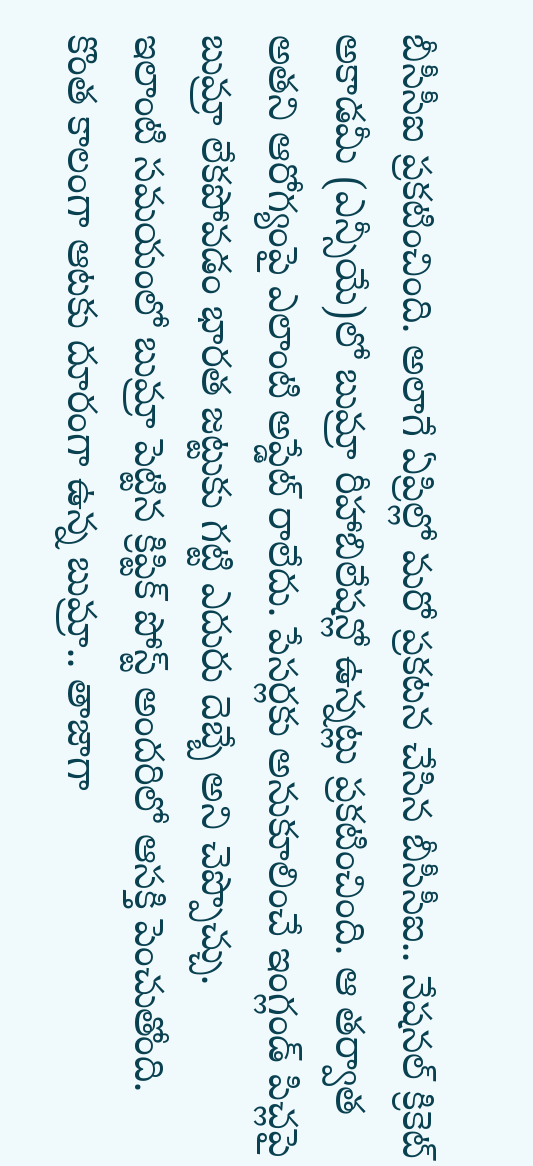బీసీసీఐ ప్రకటించింది. అలాగే ఏప్రిల్లో మరో ప్రకటన చేసిన బీసీసీఐ.. నేషనల్ క్రికెట్ అకాడమీ (ఎన్సీయే)లో బుమ్రా రీహాబిలేషన్లో ఉన్నట్లు ప్రకటించింది. ఆ తర్వాత అతని ఆరోగ్యంపై ఎలాంటి అప్డేట్ రాలేదు. పేసర్లకు అనుకూలించే ఇంగ్లండ్ పిచ్లపై బుమ్రా లేకపోవడం భారత జట్టుకు గట్టి ఎదురు దెబ్బే అని చెప్పొచ్చు.
ఇలాంటి సమయంలో బుమ్రా పెట్టిన క్రిప్టిక్ పోస్ట్ అందరిలో ఆసక్తి పెంచుతోంది. కొంత కాలంగా ఆటకు దూరంగా ఉన్న బుమ్రా.. తాజాగా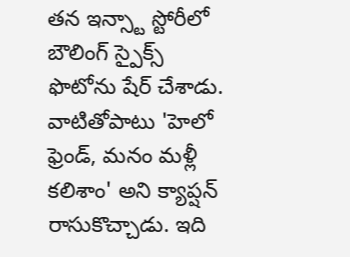తన ఇన్స్టా స్టోరీలో బౌలింగ్ స్పైక్స్ ఫొటోను షేర్ చేశాడు. వాటితోపాటు 'హెలో ఫ్రెండ్, మనం మళ్లీ కలిశాం' అని క్యాప్షన్ రాసుకొచ్చాడు. ఇది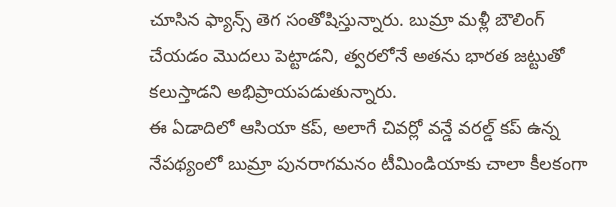చూసిన ఫ్యాన్స్ తెగ సంతోషిస్తున్నారు. బుమ్రా మళ్లీ బౌలింగ్ చేయడం మొదలు పెట్టాడని, త్వరలోనే అతను భారత జట్టుతో కలుస్తాడని అభిప్రాయపడుతున్నారు.
ఈ ఏడాదిలో ఆసియా కప్, అలాగే చివర్లో వన్డే వరల్డ్ కప్ ఉన్న నేపథ్యంలో బుమ్రా పునరాగమనం టీమిండియాకు చాలా కీలకంగా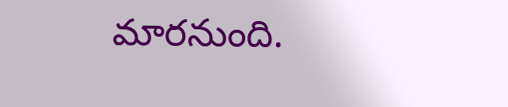మారనుంది.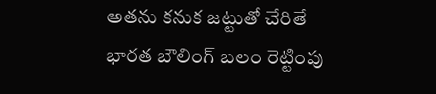అతను కనుక జట్టుతో చేరితే భారత బౌలింగ్ బలం రెట్టింపు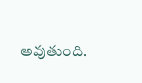అవుతుంది.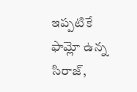ఇప్పటికే ఫామ్లో ఉన్న సిరాజ్,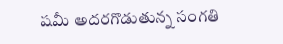షమీ అదరగొడుతున్న సంగతి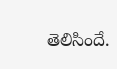తెలిసిందే.